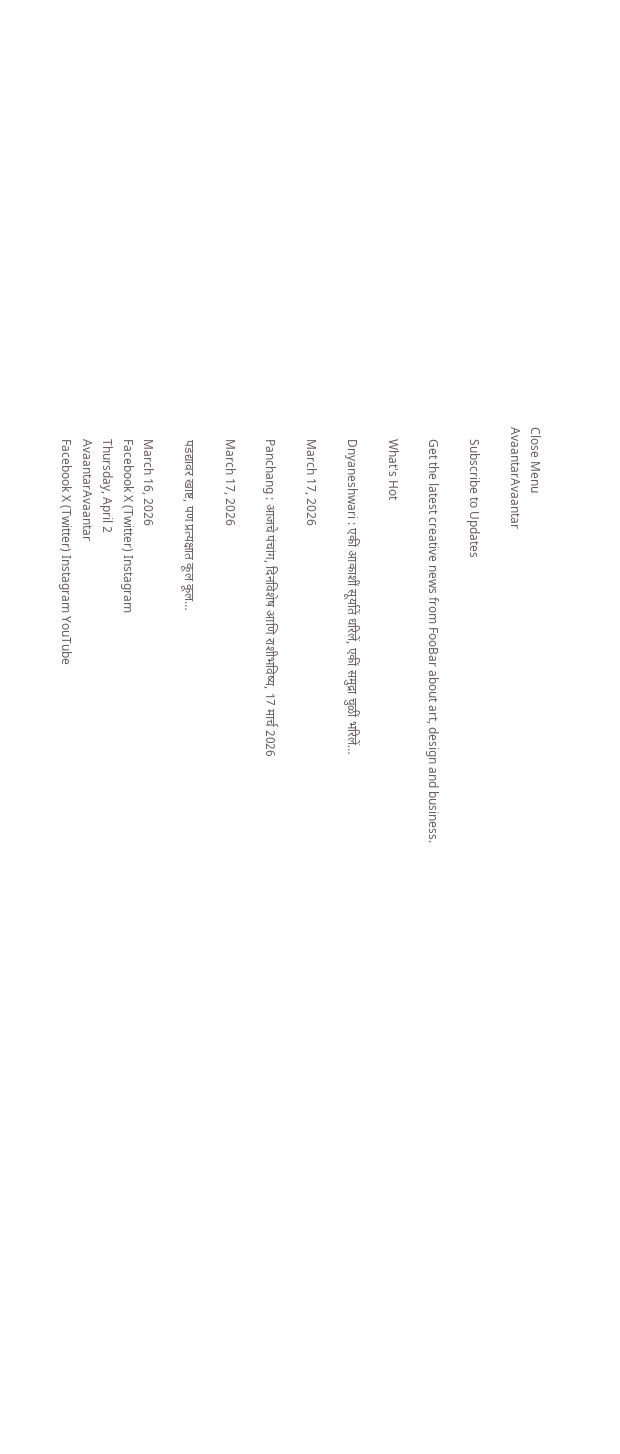Close Menu
AvaantarAvaantar

    Subscribe to Updates

    Get the latest creative news from FooBar about art, design and business.

    What's Hot

    Dnyaneshwari : एकीं आकाशीं सूर्यातें धरिलें, एकीं समुद्रा चुळीं भरिलें…

    March 17, 2026

    Panchang : आजचे पंचांग, दिनविशेष आणि राशीभविष्य, 17 मार्च 2026

    March 17, 2026

    पडद्यावर खाष्ट, पण प्रत्यक्षात कूल कूल…

    March 16, 2026
    Facebook X (Twitter) Instagram
    Thursday, April 2
    AvaantarAvaantar
    Facebook X (Twitter) Instagram YouTube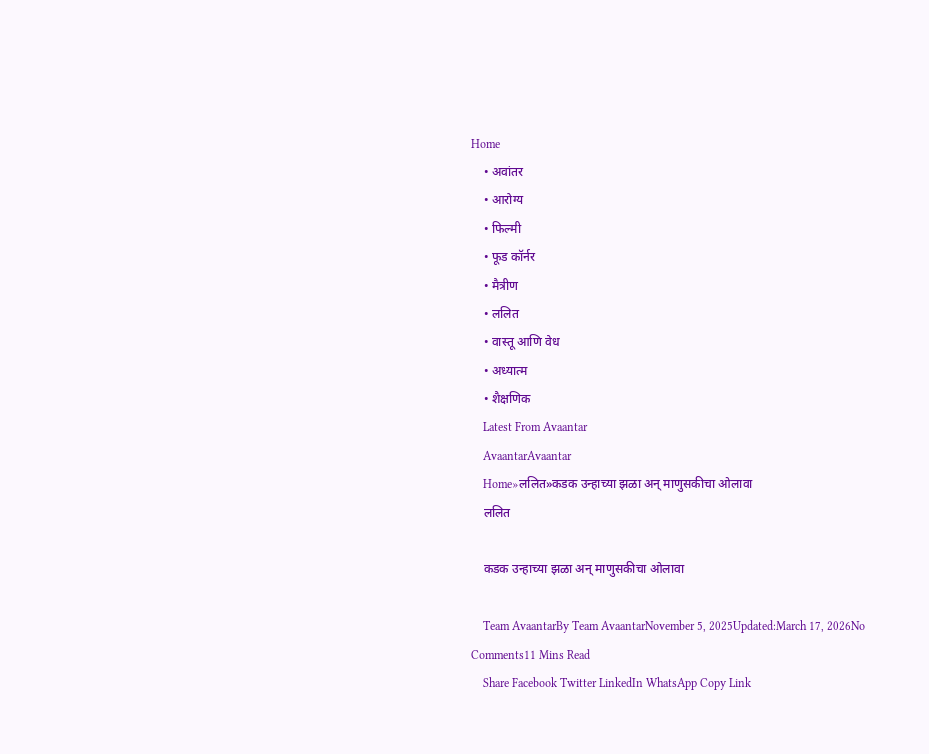Home
    • अवांतर
    • आरोग्य
    • फिल्मी
    • फूड कॉर्नर
    • मैत्रीण
    • ललित
    • वास्तू आणि वेध
    • अध्यात्म
    • शैक्षणिक
    Latest From Avaantar
    AvaantarAvaantar
    Home»ललित»कडक उन्हाच्या झळा अन् माणुसकीचा ओलावा
    ललित

    कडक उन्हाच्या झळा अन् माणुसकीचा ओलावा

    Team AvaantarBy Team AvaantarNovember 5, 2025Updated:March 17, 2026No Comments11 Mins Read
    Share Facebook Twitter LinkedIn WhatsApp Copy Link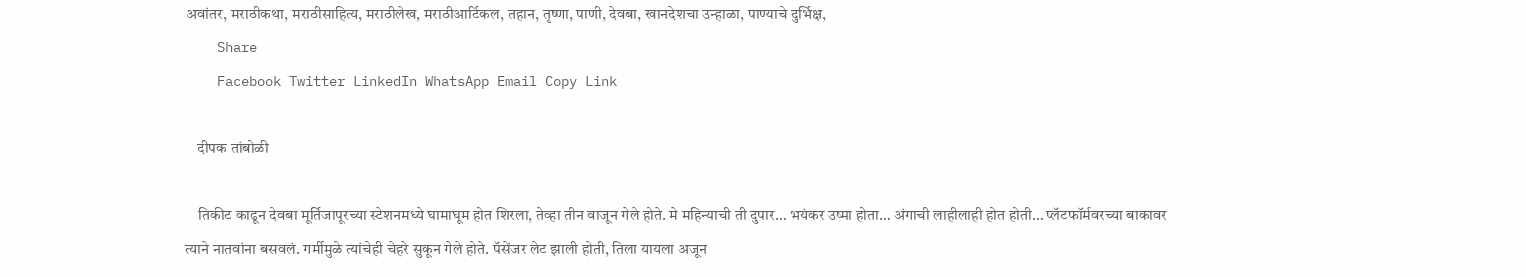अवांतर, मराठीकथा, मराठीसाहित्य, मराठीलेख, मराठीआर्टिकल, तहान, तृष्णा, पाणी, देवबा, खानदेशचा उन्हाळा, पाण्याचे दुर्भिक्ष,
    Share
    Facebook Twitter LinkedIn WhatsApp Email Copy Link

    दीपक तांबोळी

    तिकीट काढून देवबा मूर्तिजापूरच्या स्टेशनमध्ये घामाघूम होत शिरला, तेव्हा तीन वाजून गेले होते. मे महिन्याची ती दुपार… भयंकर उष्मा होता… अंगाची लाहीलाही होत होती… प्लॅटफॉर्मवरच्या बाकावर त्याने नातवांना बसवलं. गर्मीमुळे त्यांचेही चेहरे सुकून गेले होते. पॅसेंजर लेट झाली होती, तिला यायला अजून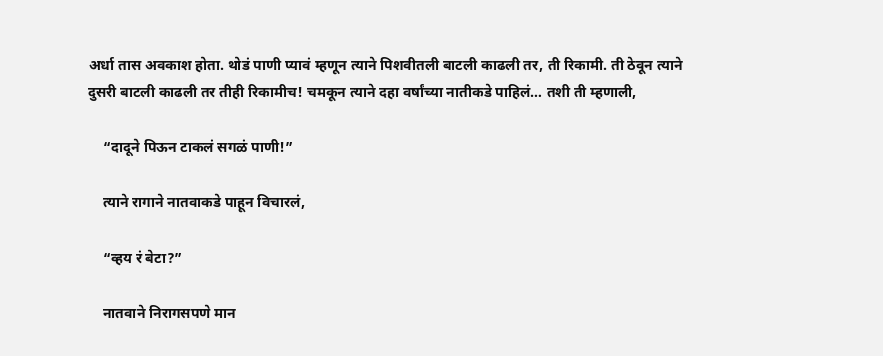अर्धा तास अवकाश होता. थोडं पाणी प्यावं म्हणून त्याने पिशवीतली बाटली काढली तर, ती रिकामी. ती ठेवून त्याने दुसरी बाटली काढली तर तीही रिकामीच! चमकून त्याने दहा वर्षांच्या नातीकडे पाहिलं… तशी ती म्हणाली,

    “दादूने पिऊन टाकलं सगळं पाणी!”

    त्याने रागाने नातवाकडे पाहून विचारलं,

    “व्हय रं बेटा?”

    नातवाने निरागसपणे मान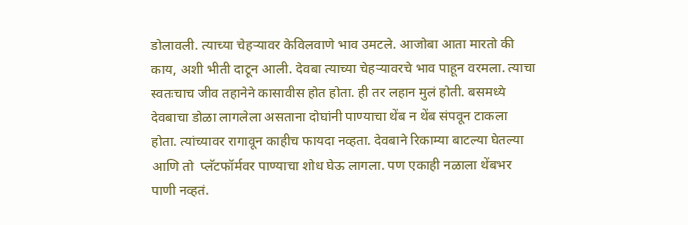डोलावली. त्याच्या चेहऱ्यावर केविलवाणे भाव उमटले. आजोबा आता मारतो की काय, अशी भीती दाटून आली. देवबा त्याच्या चेहऱ्यावरचे भाव पाहून वरमला. त्याचा स्वतःचाच जीव तहानेने कासावीस होत होता. ही तर लहान मुलं होती. बसमध्ये देवबाचा डोळा लागलेला असताना दोघांनी पाण्याचा थेंब न थेंब संपवून टाकला होता. त्यांच्यावर रागावून काहीच फायदा नव्हता. देवबाने रिकाम्या बाटल्या घेतल्या आणि तो  प्लॅटफॉर्मवर पाण्याचा शोध घेऊ लागला. पण एकाही नळाला थेंबभर पाणी नव्हतं.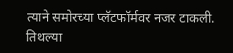त्याने समोरच्या प्लॅटफॉर्मवर नजर टाकली. तिथल्या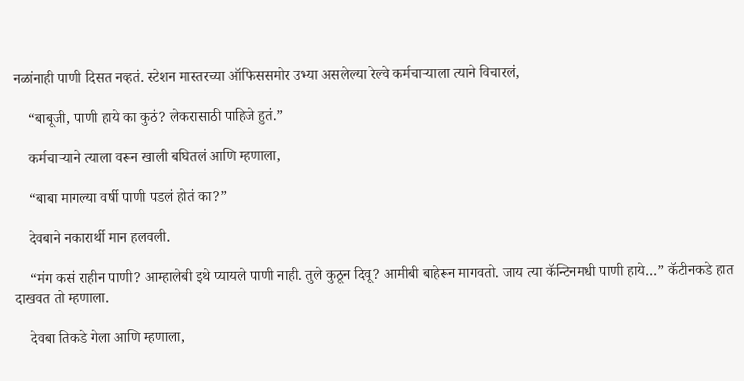नळांनाही पाणी दिसत नव्हतं. स्टेशन मास्तरच्या ऑफिससमोर उभ्या असलेल्या रेल्वे कर्मचाऱ्याला त्याने विचारलं,

    “बाबूजी, पाणी हाये का कुठं? लेकरासाठी पाहिजे हुतं.”

    कर्मचाऱ्याने त्याला वरून खाली बघितलं आणि म्हणाला,

    “बाबा मागल्या वर्षी पाणी पडलं होतं का?”

    देवबाने नकारार्थी मान हलवली.

    “मंग कसं राहीन पाणी? आम्हालेबी इथे प्यायले पाणी नाही. तुले कुठून दिवू? आमीबी बाहेरून मागवतो. जाय त्या कॅन्टिनमधी पाणी हाये…” कॅटीनकडे हात दाखवत तो म्हणाला.

    देवबा तिकडे गेला आणि म्हणाला,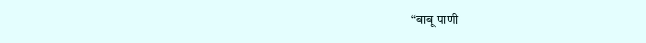“बाबू पाणी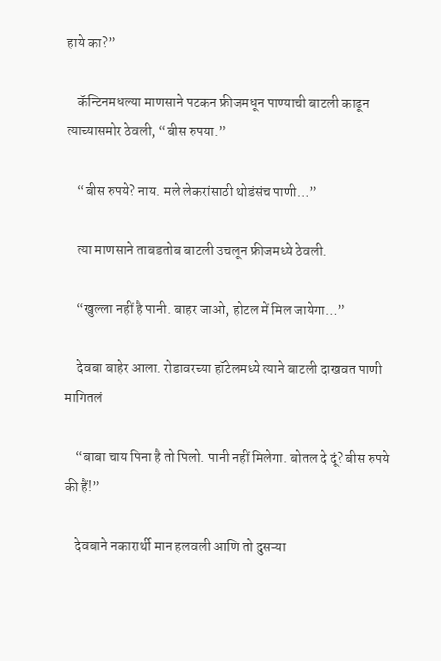हाये का?”

    कॅन्टिनमधल्या माणसाने पटकन फ्रीजमधून पाण्याची बाटली काढून त्याच्यासमोर ठेवली, “बीस रुपया.”

    “बीस रुपये? नाय. मले लेकरांसाठी थोडंसंच पाणी…”

    त्या माणसाने ताबडतोब बाटली उचलून फ्रीजमध्ये ठेवली.

    “खुल्ला नहीं है पानी. बाहर जाओ, होटल में मिल जायेगा…”

    देवबा बाहेर आला. रोडावरच्या हॉटेलमध्ये त्याने बाटली दाखवत पाणी मागितलं

    “बाबा चाय पिना है तो पिलो. पानी नहीं मिलेगा. बोतल दे दूं? बीस रुपये की हैं!”

    देवबाने नकारार्थी मान हलवली आणि तो दुसऱ्या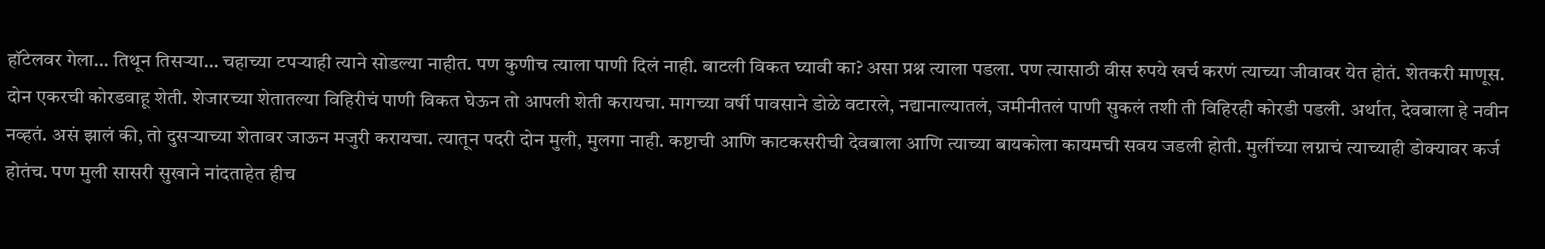हॉटेलवर गेला… तिथून तिसऱ्या… चहाच्या टपऱ्याही त्याने सोडल्या नाहीत. पण कुणीच त्याला पाणी दिलं नाही. बाटली विकत घ्यावी का? असा प्रश्न त्याला पडला. पण त्यासाठी वीस रुपये खर्च करणं त्याच्या जीवावर येत होतं. शेतकरी माणूस. दोन एकरची कोरडवाहू शेती. शेजारच्या शेतातल्या विहिरीचं पाणी विकत घेऊन तो आपली शेती करायचा. मागच्या वर्षी पावसाने डोळे वटारले, नद्यानाल्यातलं, जमीनीतलं पाणी सुकलं तशी ती विहिरही कोरडी पडली. अर्थात, देवबाला हे नवीन नव्हतं. असं झालं की, तो दुसऱ्याच्या शेतावर जाऊन मजुरी करायचा. त्यातून पदरी दोन मुली, मुलगा नाही. कष्टाची आणि काटकसरीची देवबाला आणि त्याच्या बायकोला कायमची सवय जडली होती. मुलींच्या लग्नाचं त्याच्याही डोक्यावर कर्ज होतंच. पण मुली सासरी सुखाने नांदताहेत हीच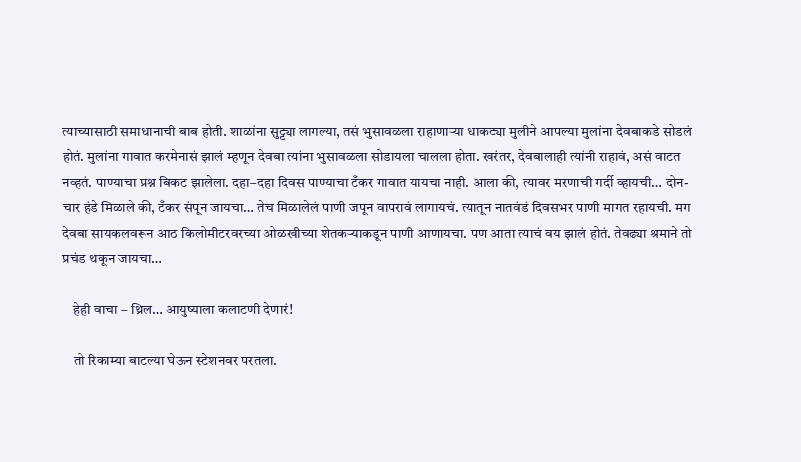त्याच्यासाठी समाधानाची बाब होती. शाळांना सुट्ट्या लागल्या, तसं भुसावळला राहाणाऱ्या धाकट्या मुलीने आपल्या मुलांना देवबाकडे सोडलं होतं. मुलांना गावात करमेनासं झालं म्हणून देवबा त्यांना भुसावळला सोडायला चालला होता. खरंतर, देवबालाही त्यांनी राहावं, असं वाटत नव्हतं. पाण्याचा प्रश्न बिकट झालेला. दहा–दहा दिवस पाण्याचा टँकर गावात यायचा नाही. आला की, त्यावर मरणाची गर्दी व्हायची… दोन-चार हंडे मिळाले की, टँकर संपून जायचा… तेच मिळालेलं पाणी जपून वापरावं लागायचं. त्यातून नातवंडं दिवसभर पाणी मागत रहायची. मग देवबा सायकलवरून आठ किलोमीटरवरच्या ओळखीच्या शेतकऱ्याकडून पाणी आणायचा. पण आता त्याचं वय झालं होतं. तेवढ्या श्रमाने तो प्रचंड थकून जायचा…

    हेही वाचा – थ्रिल… आयुष्याला कलाटणी देणारं!

    तो रिकाम्या बाटल्या घेऊन स्टेशनवर परतला.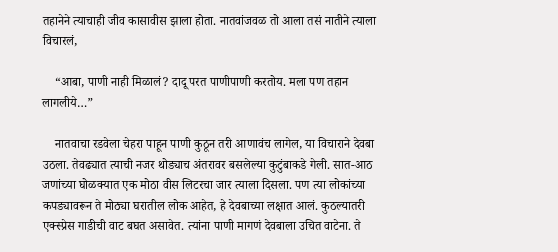तहानेने त्याचाही जीव कासावीस झाला होता. नातवांजवळ तो आला तसं नातीने त्याला विचारलं,

    “आबा, पाणी नाही मिळालं? दादू परत पाणीपाणी करतोय. मला पण तहान लागलीये…”

    नातवाचा रडवेला चेहरा पाहून पाणी कुठून तरी आणावंच लागेल, या विचाराने देवबा उठला. तेवढ्यात त्याची नजर थोड्याच अंतरावर बसलेल्या कुटुंबाकडे गेली. सात-आठ जणांच्या घोळक्यात एक मोठा वीस लिटरचा जार त्याला दिसला. पण त्या लोकांच्या कपड्यावरून ते मोठ्या घरातील लोक आहेत, हे देवबाच्या लक्षात आलं. कुठल्यातरी एक्स्प्रेस गाडीची वाट बघत असावेत. त्यांना पाणी मागणं देवबाला उचित वाटेना. ते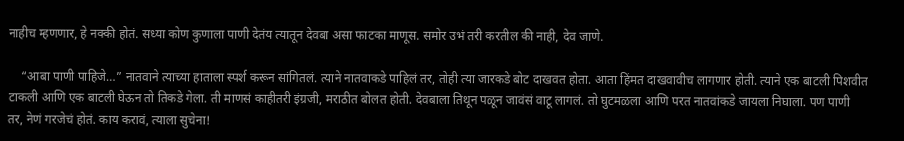नाहीच म्हणणार, हे नक्की होतं. सध्या कोण कुणाला पाणी देतंय त्यातून देवबा असा फाटका माणूस. समोर उभं तरी करतील की नाही, देव जाणे.

    “आबा पाणी पाहिजे…” नातवाने त्याच्या हाताला स्पर्श करून सांगितलं. त्याने नातवाकडे पाहिलं तर, तोही त्या जारकडे बोट दाखवत होता. आता हिंमत दाखवावीच लागणार होती. त्याने एक बाटली पिशवीत टाकली आणि एक बाटली घेऊन तो तिकडे गेला. ती माणसं काहीतरी इंग्रजी, मराठीत बोलत होती. देवबाला तिथून पळून जावंसं वाटू लागलं. तो घुटमळला आणि परत नातवांकडे जायला निघाला. पण पाणी तर, नेणं गरजेचं होतं. काय करावं, त्याला सुचेना!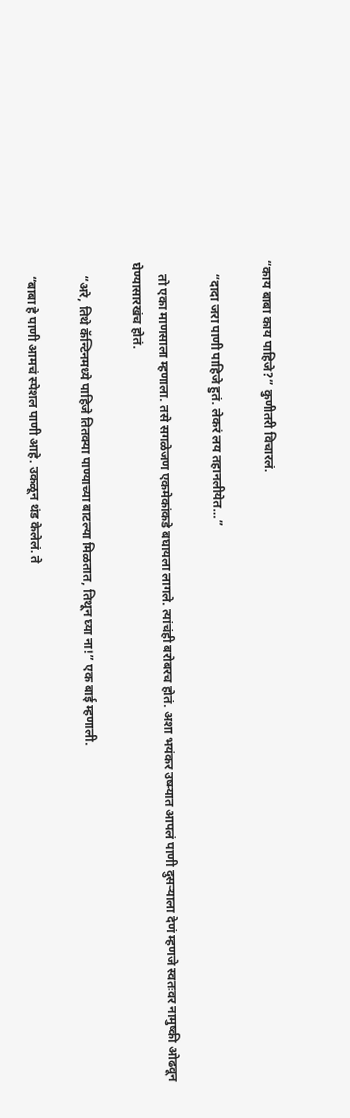“काय बाबा काय पाहिजे?” कुणीतरी विचारलं.

    “दादा जरा पाणी पाहिजे हुतं. लेकरं लय तहानलीयेत…”

    तो एका माणसाला म्हणाला. तसे सगळेजण एकमेकांकडे बघायला लागले. त्यांचंही बरोबरच होतं. अशा भयंकर उष्म्यात आपलं पाणी दुसऱ्याला देणं म्हणजे स्वतःवर नामुष्की ओढवून घेण्यासारखंच होतं.

    “अरे, तिथे कॅन्टिनमध्ये पाहिजे तितक्या पाण्याच्या बाटल्या मिळतात, तिथून घ्या ना!” एक बाई म्हणाली.

    “बाबा हे पाणी आमचं स्पेशल पाणी आहे. उकळून थंड केलेलं. ते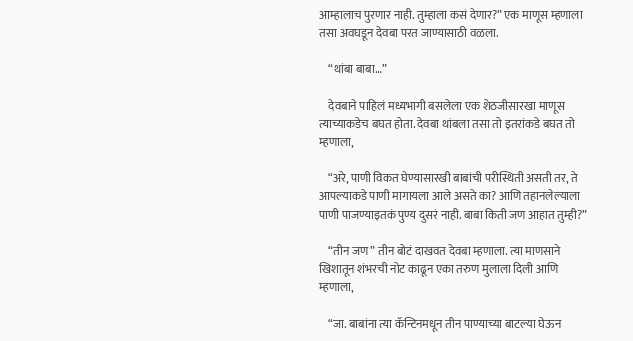आम्हालाच पुरणार नाही. तुम्हाला कसं देणार?” एक माणूस म्हणाला तसा अवघडून देवबा परत जाण्यासाठी वळला.

    “थांबा बाबा…”

    देवबाने पाहिलं मध्यभागी बसलेला एक शेठजीसारखा माणूस त्याच्याकडेच बघत होता. देवबा थांबला तसा तो इतरांकडे बघत तो म्हणाला,

    “अरे, पाणी विकत घेण्यासारखी बाबांची परीस्थिती असती तर, ते आपल्याकडे पाणी मागायला आले असते का? आणि तहानलेल्याला पाणी पाजण्याइतकं पुण्य दुसरं नाही. बाबा किती जण आहात तुम्ही?”

    “तीन जण” तीन बोटं दाखवत देवबा म्हणाला. त्या माणसाने खिशातून शंभरची नोट काढून एका तरुण मुलाला दिली आणि म्हणाला,

    “जा. बाबांना त्या कॅन्टिनमधून तीन पाण्याच्या बाटल्या घेऊन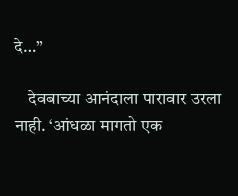दे…”

    देवबाच्या आनंदाला पारावार उरला नाही. ‘आंधळा मागतो एक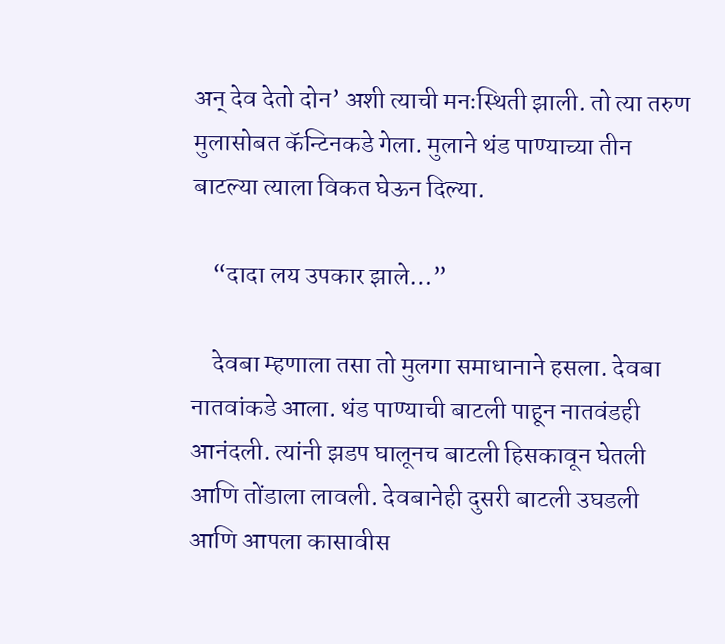अन् देव देतो दोन’ अशी त्याची मनःस्थिती झाली. तो त्या तरुण मुलासोबत कॅन्टिनकडे गेला. मुलाने थंड पाण्याच्या तीन बाटल्या त्याला विकत घेऊन दिल्या.

    “दादा लय उपकार झाले…”

    देवबा म्हणाला तसा तो मुलगा समाधानाने हसला. देवबा नातवांकडे आला. थंड पाण्याची बाटली पाहून नातवंडही आनंदली. त्यांनी झडप घालूनच बाटली हिसकावून घेतली आणि तोंडाला लावली. देवबानेही दुसरी बाटली उघडली आणि आपला कासावीस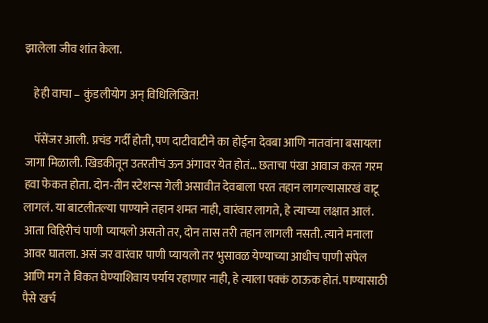झालेला जीव शांत केला.

    हेही वाचा – कुंडलीयोग अन् विधिलिखित!

    पॅसेंजर आली. प्रचंड गर्दी होती, पण दाटीवाटीने का होईना देवबा आणि नातवांना बसायला जागा मिळाली. खिडकीतून उतरतीचं ऊन अंगावर येत होतं… छताचा पंखा आवाज करत गरम हवा फेकत होता. दोन-तीन स्टेशन्स गेली असावीत देवबाला परत तहान लागल्यासारखं वाटू लागलं. या बाटलीतल्या पाण्याने तहान शमत नाही, वारंवार लागते, हे त्याच्या लक्षात आलं. आता विहिरीचं पाणी प्यायलो असतो तर, दोन तास तरी तहान लागली नसती. त्याने मनाला आवर घातला. असं जर वारंवार पाणी प्यायलो तर भुसावळ येण्याच्या आधीच पाणी संपेल आणि मग ते विकत घेण्याशिवाय पर्याय रहाणार नाही, हे त्याला पक्कं ठाऊक होतं. पाण्यासाठी पैसे खर्च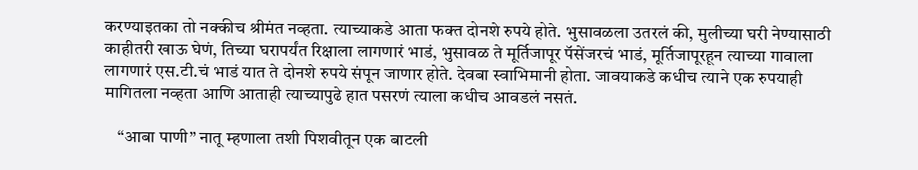करण्याइतका तो नक्कीच श्रीमंत नव्हता. त्याच्याकडे आता फक्त दोनशे रुपये होते. भुसावळला उतरलं की, मुलीच्या घरी नेण्यासाठी काहीतरी खाऊ घेणं, तिच्या घरापर्यंत रिक्षाला लागणारं भाडं, भुसावळ ते मूर्तिजापूर पॅसेंजरचं भाडं, मूर्तिजापूरहून त्याच्या गावाला लागणारं एस.टी.चं भाडं यात ते दोनशे रुपये संपून जाणार होते. देवबा स्वाभिमानी होता. जावयाकडे कधीच त्याने एक रुपयाही मागितला नव्हता आणि आताही त्याच्यापुढे हात पसरणं त्याला कधीच आवडलं नसतं.

    “आबा पाणी” नातू म्हणाला तशी पिशवीतून एक बाटली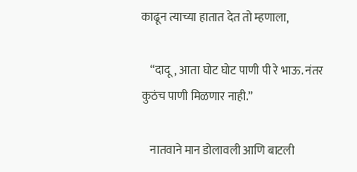काढून त्याच्या हातात देत तो म्हणाला,

    “दादू, आता घोट घोट पाणी पी रे भाऊ. नंतर कुठंच पाणी मिळणार नाही.”

    नातवाने मान डोलावली आणि बाटली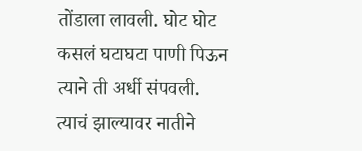तोंडाला लावली. घोट घोट कसलं घटाघटा पाणी पिऊन त्याने ती अर्धी संपवली. त्याचं झाल्यावर नातीने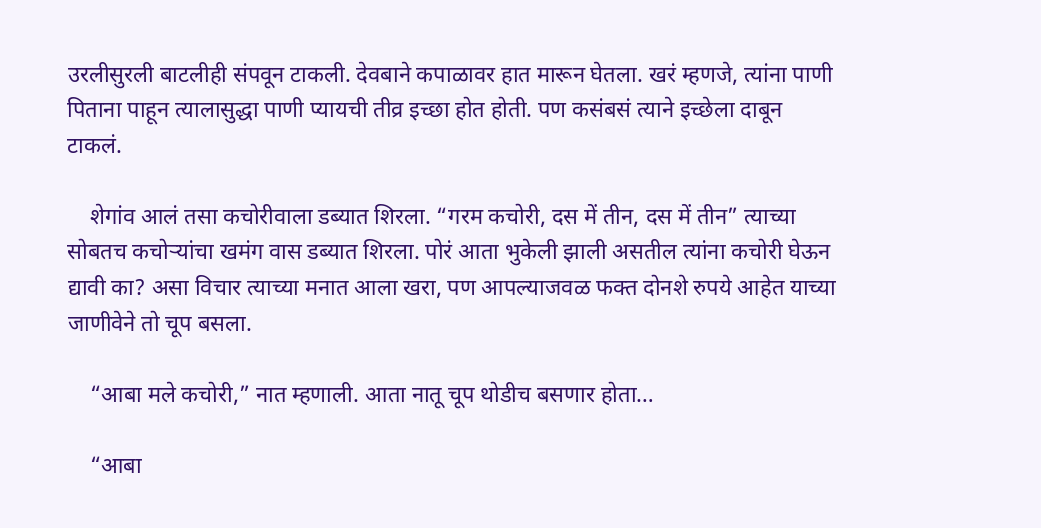उरलीसुरली बाटलीही संपवून टाकली. देवबाने कपाळावर हात मारून घेतला. खरं म्हणजे, त्यांना पाणी पिताना पाहून त्यालासुद्धा पाणी प्यायची तीव्र इच्छा होत होती. पण कसंबसं त्याने इच्छेला दाबून टाकलं.

    शेगांव आलं तसा कचोरीवाला डब्यात शिरला. “गरम कचोरी, दस में तीन, दस में तीन” त्याच्या सोबतच कचोऱ्यांचा खमंग वास डब्यात शिरला. पोरं आता भुकेली झाली असतील त्यांना कचोरी घेऊन द्यावी का? असा विचार त्याच्या मनात आला खरा, पण आपल्याजवळ फक्त दोनशे रुपये आहेत याच्या जाणीवेने तो चूप बसला.

    “आबा मले कचोरी,” नात म्हणाली. आता नातू चूप थोडीच बसणार होता…

    “आबा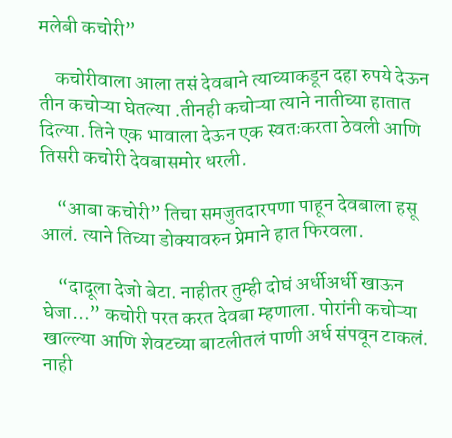मलेबी कचोरी”

    कचोरीवाला आला तसं देवबाने त्याच्याकडून दहा रुपये देऊन तीन कचोऱ्या घेतल्या .तीनही कचोऱ्या त्याने नातीच्या हातात दिल्या. तिने एक भावाला देऊन एक स्वतःकरता ठेवली आणि तिसरी कचोरी देवबासमोर धरली.

    “आबा कचोरी” तिचा समजुतदारपणा पाहून देवबाला हसू आलं. त्याने तिच्या डोक्यावरुन प्रेमाने हात फिरवला.

    “दादूला देजो बेटा. नाहीतर तुम्ही दोघं अर्धीअर्धी खाऊन घेजा…” कचोरी परत करत देवबा म्हणाला. पोरांनी कचोऱ्या खाल्ल्या आणि शेवटच्या बाटलीतलं पाणी अर्ध संपवून टाकलं. नाही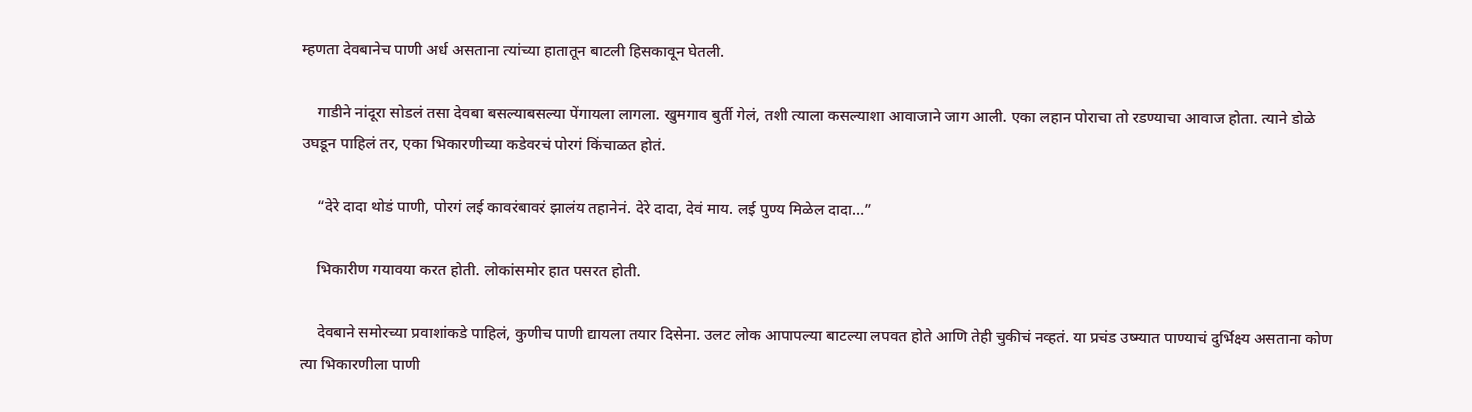म्हणता देवबानेच पाणी अर्ध असताना त्यांच्या हातातून बाटली हिसकावून घेतली.

    गाडीने नांदूरा सोडलं तसा देवबा बसल्याबसल्या पेंगायला लागला. खुमगाव बुर्ती गेलं, तशी त्याला कसल्याशा आवाजाने जाग आली. एका लहान पोराचा तो रडण्याचा आवाज होता. त्याने डोळे उघडून पाहिलं तर, एका भिकारणीच्या कडेवरचं पोरगं किंचाळत होतं.

    “देरे दादा थोडं पाणी, पोरगं लई कावरंबावरं झालंय तहानेनं. देरे दादा, देवं माय. लई पुण्य मिळेल दादा…”

    भिकारीण गयावया करत होती. लोकांसमोर हात पसरत होती.

    देवबाने समोरच्या प्रवाशांकडे पाहिलं, कुणीच पाणी द्यायला तयार दिसेना. उलट लोक आपापल्या बाटल्या लपवत होते आणि तेही चुकीचं नव्हतं. या प्रचंड उष्म्यात पाण्याचं दुर्भिक्ष्य असताना कोण त्या भिकारणीला पाणी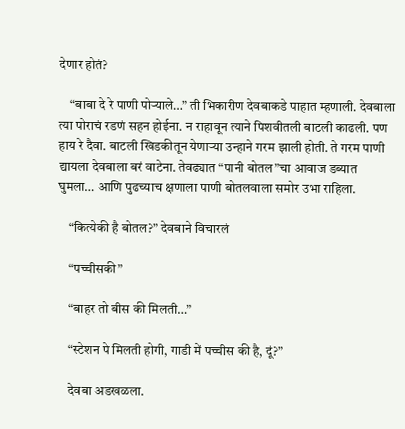देणार होतं?

    “बाबा दे रे पाणी पोऱ्याले…” ती भिकारीण देवबाकडे पाहात म्हणाली. देवबाला त्या पोराचं रडणं सहन होईना. न राहावून त्याने पिशवीतली बाटली काढली. पण हाय रे दैवा. बाटली खिडकीतून येणाऱ्या उन्हाने गरम झाली होती. ते गरम पाणी द्यायला देवबाला बरं वाटेना. तेवढ्यात “पानी बोतल”चा आवाज डब्यात घुमला… आणि पुढच्याच क्षणाला पाणी बोतलवाला समोर उभा राहिला.

    “कित्येकी है बोतल?” देवबाने विचारलं

    “पच्चीसकी”

    “बाहर तो बीस की मिलती…”

    “स्टेशन पे मिलती होगी, गाडी में पच्चीस की है, दूं?”

    देवबा अडखळला.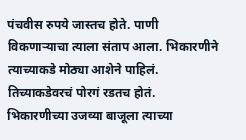पंचवीस रुपये जास्तच होते. पाणी विकणाऱ्याचा त्याला संताप आला. भिकारणीने त्याच्याकडे मोठ्या आशेने पाहिलं. तिच्याकडेवरचं पोरगं रडतच होतं. भिकारणीच्या उजव्या बाजूला त्याच्या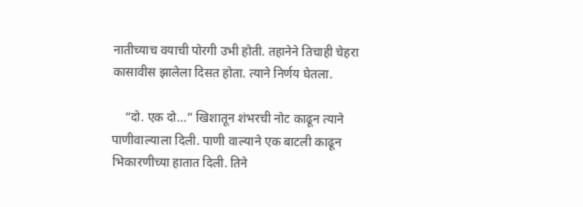नातीच्याच वयाची पोरगी उभी होती. तहानेने तिचाही चेहरा कासावीस झालेला दिसत होता. त्याने निर्णय घेतला.

    “दो. एक दो…” खिशातून शंभरची नोट काढून त्याने पाणीवाल्याला दिली. पाणी वाल्याने एक बाटली काढून भिकारणीच्या हातात दिली. तिने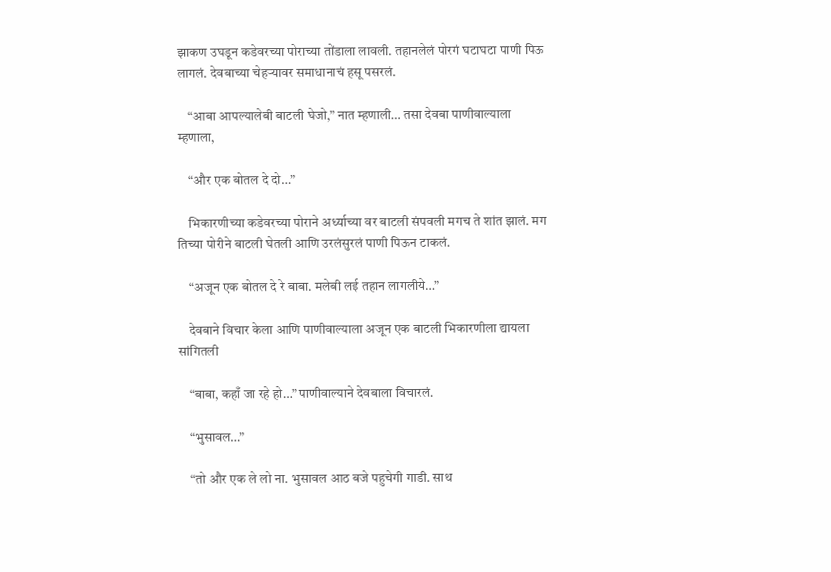झाकण उघडून कडेवरच्या पोराच्या तोंडाला लावली. तहानलेलं पोरगं घटाघटा पाणी पिऊ लागलं. देवबाच्या चेहऱ्यावर समाधानाचं हसू पसरलं.

    “आबा आपल्यालेबी बाटली घेजो,” नात म्हणाली… तसा देवबा पाणीवाल्याला म्हणाला,

    “और एक बोतल दे दो…”

    भिकारणीच्या कडेवरच्या पोराने अर्ध्याच्या वर बाटली संपवली मगच ते शांत झालं. मग तिच्या पोरीने बाटली घेतली आणि उरलंसुरलं पाणी पिऊन टाकलं.

    “अजून एक बोतल दे रे बाबा. मलेबी लई तहान लागलीये…”

    देवबाने विचार केला आणि पाणीवाल्याला अजून एक बाटली भिकारणीला द्यायला सांगितली

    “बाबा, कहाँ जा रहे हो…” पाणीवाल्याने देवबाला विचारलं.

    “भुसावल…”

    “तो और एक ले लो ना. भुसावल आठ बजे पहुचेगी गाडी. साथ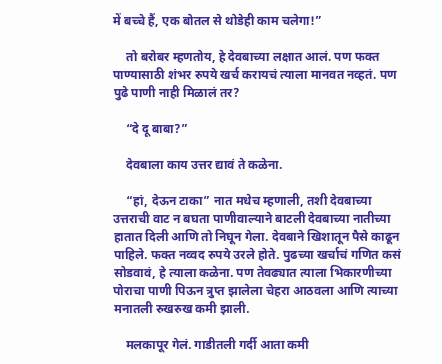में बच्चे हैं, एक बोतल से थोडेही काम चलेगा!”

    तो बरोबर म्हणतोय, हे देवबाच्या लक्षात आलं. पण फक्त पाण्यासाठी शंभर रुपये खर्च करायचं त्याला मानवत नव्हतं. पण पुढे पाणी नाही मिळालं तर?

    “दे दू बाबा?”

    देवबाला काय उत्तर द्यावं ते कळेना.

    “हां, देऊन टाका” नात मधेच म्हणाली, तशी देवबाच्या उत्तराची वाट न बघता पाणीवाल्याने बाटली देवबाच्या नातीच्या हातात दिली आणि तो निघून गेला. देवबाने खिशातून पैसे काढून पाहिले. फक्त नव्वद रुपये उरले होते. पुढच्या खर्चाचं गणित कसं सोडवावं, हे त्याला कळेना. पण तेवढ्यात त्याला भिकारणीच्या पोराचा पाणी पिऊन त्रुप्त झालेला चेहरा आठवला आणि त्याच्या मनातली रुखरुख कमी झाली.

    मलकापूर गेलं. गाडीतली गर्दी आता कमी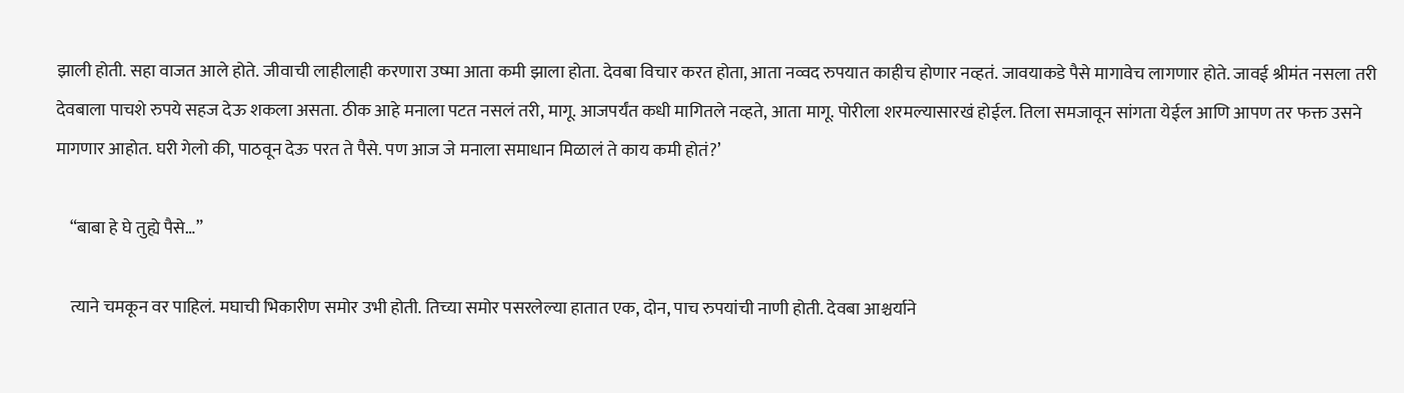झाली होती. सहा वाजत आले होते. जीवाची लाहीलाही करणारा उष्मा आता कमी झाला होता. देवबा विचार करत होता, आता नव्वद रुपयात काहीच होणार नव्हतं. जावयाकडे पैसे मागावेच लागणार होते. जावई श्रीमंत नसला तरी देवबाला पाचशे रुपये सहज देऊ शकला असता. ठीक आहे मनाला पटत नसलं तरी, मागू. आजपर्यंत कधी मागितले नव्हते, आता मागू. पोरीला शरमल्यासारखं होईल. तिला समजावून सांगता येईल आणि आपण तर फक्त उसने मागणार आहोत. घरी गेलो की, पाठवून देऊ परत ते पैसे. पण आज जे मनाला समाधान मिळालं ते काय कमी होतं?’

    “बाबा हे घे तुह्ये पैसे…”

    त्याने चमकून वर पाहिलं. मघाची भिकारीण समोर उभी होती. तिच्या समोर पसरलेल्या हातात एक, दोन, पाच रुपयांची नाणी होती. देवबा आश्चर्याने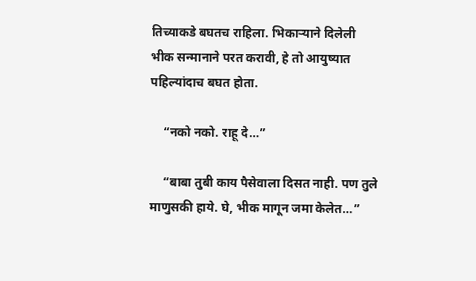तिच्याकडे बघतच राहिला. भिकाऱ्याने दिलेली भीक सन्मानाने परत करावी, हे तो आयुष्यात पहिल्यांदाच बघत होता.

    “नको नको. राहू दे…”

    “बाबा तुबी काय पैसेवाला दिसत नाही. पण तुले माणुसकी हाये. घे, भीक मागून जमा केलेत…”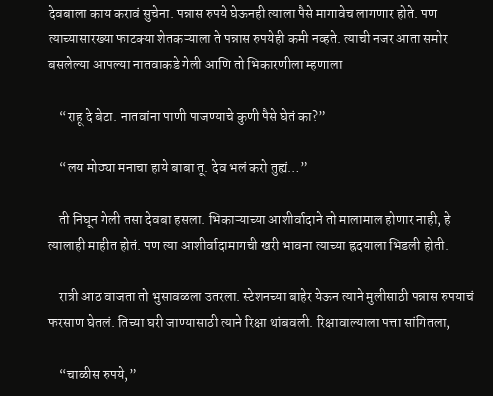देवबाला काय करावं सुचेना. पन्नास रुपये घेऊनही त्याला पैसे मागावेच लागणार होते. पण त्याच्यासारख्या फाटक्या शेतकऱ्याला ते पन्नास रुपयेही कमी नव्हते. त्याची नजर आता समोर बसलेल्या आपल्या नातवाकडे गेली आणि तो भिकारणीला म्हणाला

    “राहू दे बेटा. नातवांना पाणी पाजण्याचे कुणी पैसे घेतं का?”

    “लय मोठ्या मनाचा हाये बाबा तू. देव भलं करो तुह्यं…”

    ती निघून गेली तसा देवबा हसला. भिकाऱ्याच्या आशीर्वादाने तो मालामाल होणार नाही, हे त्यालाही माहीत होतं. पण त्या आशीर्वादामागची खरी भावना त्याच्या ह्रदयाला भिडली होती.

    रात्री आठ वाजता तो भुसावळला उतरला. स्टेशनच्या बाहेर येऊन त्याने मुलीसाठी पन्नास रुपयाचं फरसाण घेतलं. तिच्या घरी जाण्यासाठी त्याने रिक्षा थांबवली. रिक्षावाल्याला पत्ता सांगितला,

    “चाळीस रुपये,”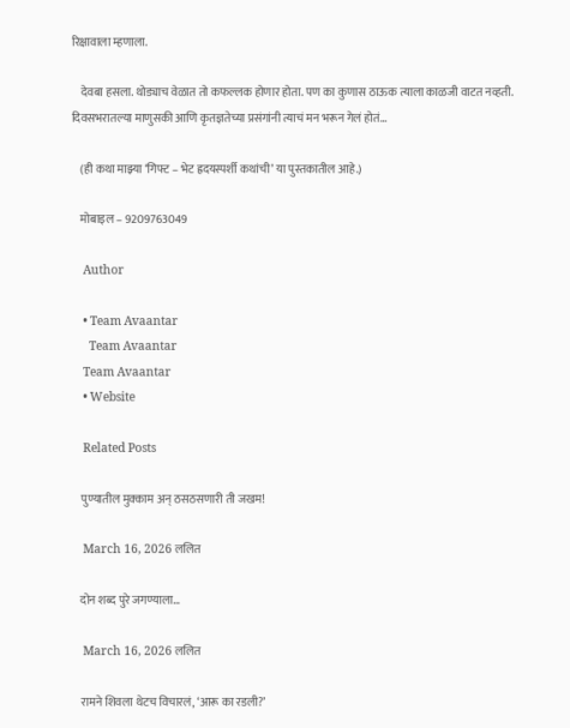रिक्षावाला म्हणाला.

    देवबा हसला. थोड्याच वेळात तो कफल्लक होणार होता. पण का कुणास ठाऊक त्याला काळजी वाटत नव्हती. दिवसभरातल्या माणुसकी आणि कृतज्ञतेच्या प्रसंगांनी त्याचं मन भरून गेलं होतं…

    (ही कथा माझ्या ‘गिफ्ट – भेट ह्रदयस्पर्शी कथांची’ या पुस्तकातील आहे.)

    मोबाइल – 9209763049

    Author

    • Team Avaantar
      Team Avaantar
    Team Avaantar
    • Website

    Related Posts

    पुण्यातील मुक्काम अन् ठसठसणारी ती जखम!

    March 16, 2026 ललित

    दोन शब्द पुरे जगण्याला…

    March 16, 2026 ललित

    रामने शिवला थेटच विचारलं, ‘आरू का रडली?’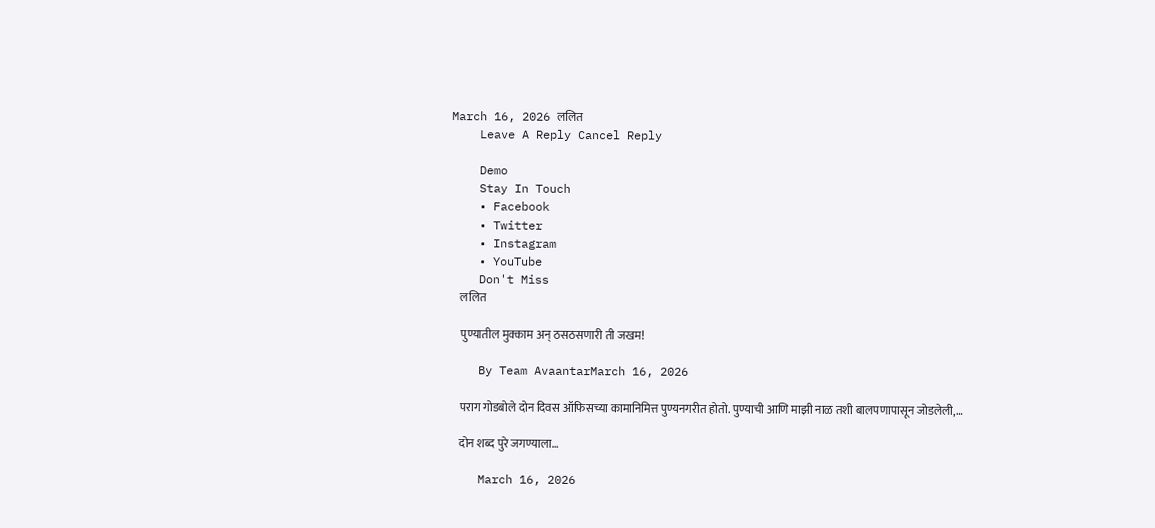March 16, 2026 ललित
    Leave A Reply Cancel Reply

    Demo
    Stay In Touch
    • Facebook
    • Twitter
    • Instagram
    • YouTube
    Don't Miss
    ललित

    पुण्यातील मुक्काम अन् ठसठसणारी ती जखम!

    By Team AvaantarMarch 16, 2026

    पराग गोडबोले दोन दिवस ऑफिसच्या कामानिमित्त पुण्यनगरीत होतो. पुण्याची आणि माझी नाळ तशी बालपणापासून जोडलेली,…

    दोन शब्द पुरे जगण्याला…

    March 16, 2026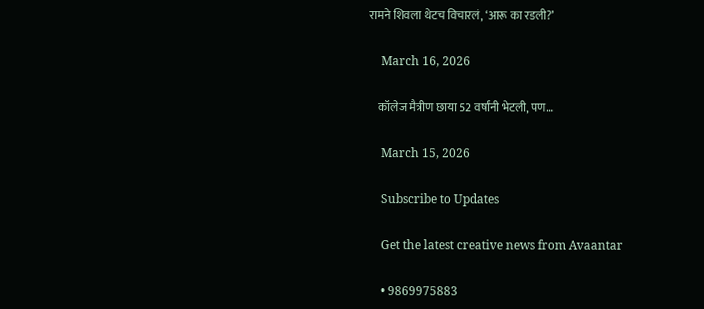रामने शिवला थेटच विचारलं, ‘आरू का रडली?’

    March 16, 2026

    कॉलेज मैत्रीण छाया 52 वर्षांनी भेटली, पण…

    March 15, 2026

    Subscribe to Updates

    Get the latest creative news from Avaantar

    • 9869975883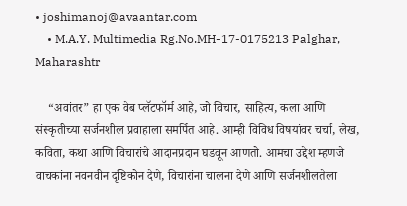• joshimanoj@avaantar.com
    • M.A.Y. Multimedia Rg.No.MH-17-0175213 Palghar, Maharashtr

    “अवांतर” हा एक वेब प्लॅटफॉर्म आहे, जो विचार, साहित्य, कला आणि संस्कृतीच्या सर्जनशील प्रवाहाला समर्पित आहे. आम्ही विविध विषयांवर चर्चा, लेख, कविता, कथा आणि विचारांचे आदानप्रदान घडवून आणतो. आमचा उद्देश म्हणजे वाचकांना नवनवीन दृष्टिकोन देणे, विचारांना चालना देणे आणि सर्जनशीलतेला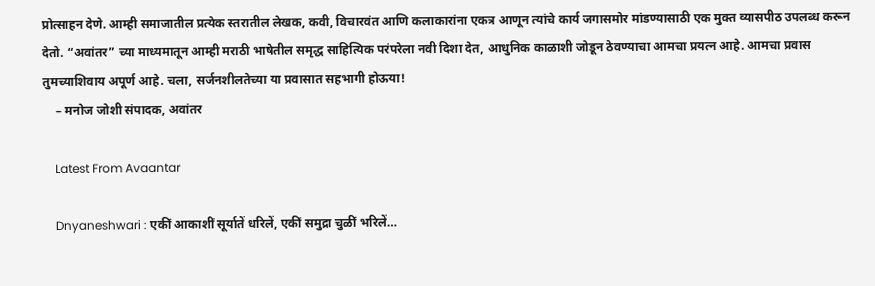प्रोत्साहन देणे. आम्ही समाजातील प्रत्येक स्तरातील लेखक, कवी, विचारवंत आणि कलाकारांना एकत्र आणून त्यांचे कार्य जगासमोर मांडण्यासाठी एक मुक्त व्यासपीठ उपलब्ध करून देतो. “अवांतर” च्या माध्यमातून आम्ही मराठी भाषेतील समृद्ध साहित्यिक परंपरेला नवी दिशा देत, आधुनिक काळाशी जोडून ठेवण्याचा आमचा प्रयत्न आहे. आमचा प्रवास तुमच्याशिवाय अपूर्ण आहे. चला, सर्जनशीलतेच्या या प्रवासात सहभागी होऊया!
    – मनोज जोशी संपादक, अवांतर

    Latest From Avaantar

    Dnyaneshwari : एकीं आकाशीं सूर्यातें धरिलें, एकीं समुद्रा चुळीं भरिलें…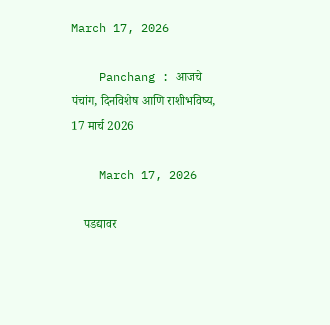March 17, 2026

    Panchang : आजचे पंचांग, दिनविशेष आणि राशीभविष्य, 17 मार्च 2026

    March 17, 2026

    पडद्यावर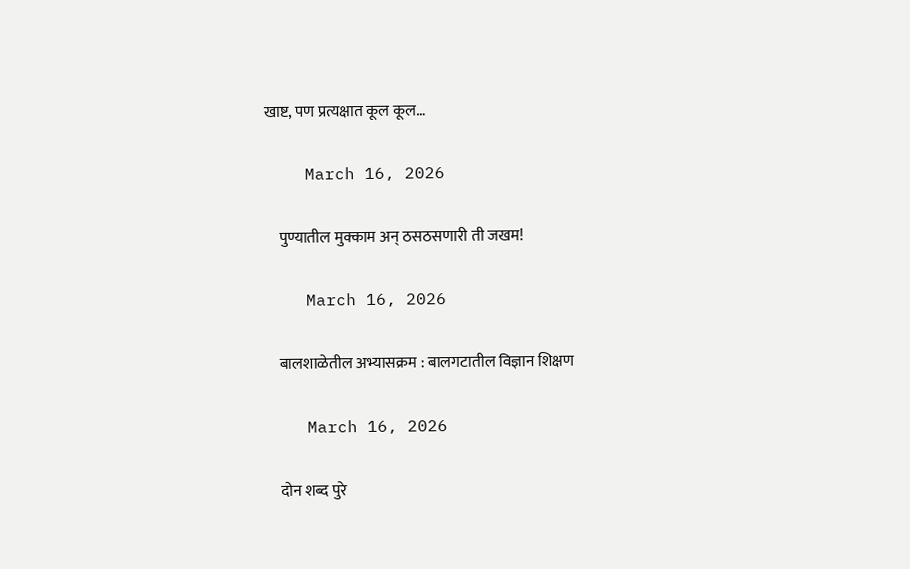खाष्ट, पण प्रत्यक्षात कूल कूल…

    March 16, 2026

    पुण्यातील मुक्काम अन् ठसठसणारी ती जखम!

    March 16, 2026

    बालशाळेतील अभ्यासक्रम : बालगटातील विज्ञान शिक्षण

    March 16, 2026

    दोन शब्द पुरे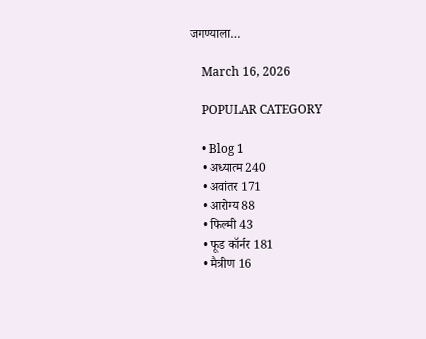जगण्याला…

    March 16, 2026

    POPULAR CATEGORY

    • Blog 1
    • अध्यात्म 240
    • अवांतर 171
    • आरोग्य 88
    • फिल्मी 43
    • फूड कॉर्नर 181
    • मैत्रीण 16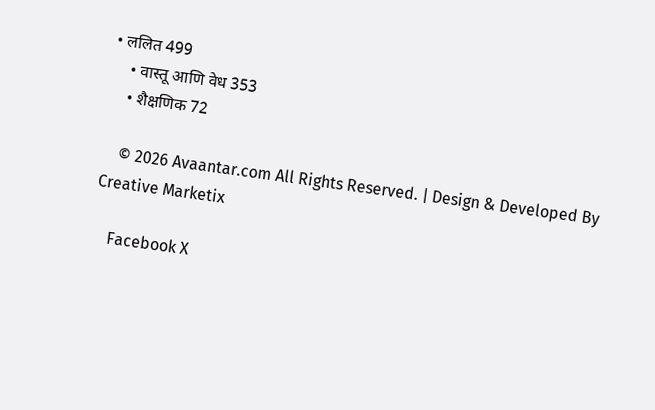• ललित 499
    • वास्तू आणि वेध 353
    • शैक्षणिक 72

    © 2026 Avaantar.com All Rights Reserved. | Design & Developed By Creative Marketix

    Facebook X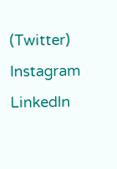(Twitter) Instagram LinkedIn